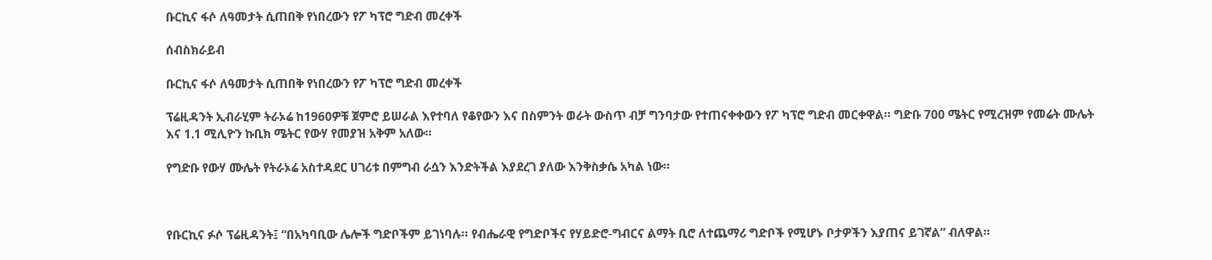ቡርኪና ፋሶ ለዓመታት ሲጠበቅ የነበረውን የፖ ካፕሮ ግድብ መረቀች

ሰብስክራይብ

ቡርኪና ፋሶ ለዓመታት ሲጠበቅ የነበረውን የፖ ካፕሮ ግድብ መረቀች

ፕሬዚዳንት ኢብራሂም ትራኦሬ ከ1960ዎቹ ጀምሮ ይሠራል እየተባለ የቆየውን እና በስምንት ወራት ውስጥ ብቻ ግንባታው የተጠናቀቀውን የፖ ካፕሮ ግድብ መርቀዋል። ግድቡ 700 ሜትር የሚረዝም የመሬት ሙሌት እና 1.1 ሚሊዮን ኩቢክ ሜትር የውሃ የመያዝ አቅም አለው።

የግድቡ የውሃ ሙሌት የትራኦሬ አስተዳደር ሀገሪቱ በምግብ ራሷን እንድትችል እያደረገ ያለው እንቅስቃሴ አካል ነው።



የቡርኪና ፉሶ ፕሬዚዳንት፤ “በአካባቢው ሌሎች ግድቦችም ይገነባሉ። የብሔራዊ የግድቦችና የሃይድሮ-ግብርና ልማት ቢሮ ለተጨማሪ ግድቦች የሚሆኑ ቦታዎችን እያጠና ይገኛል” ብለዋል።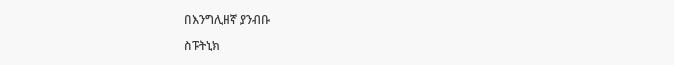በእንግሊዘኛ ያንብቡ

ስፑትኒክ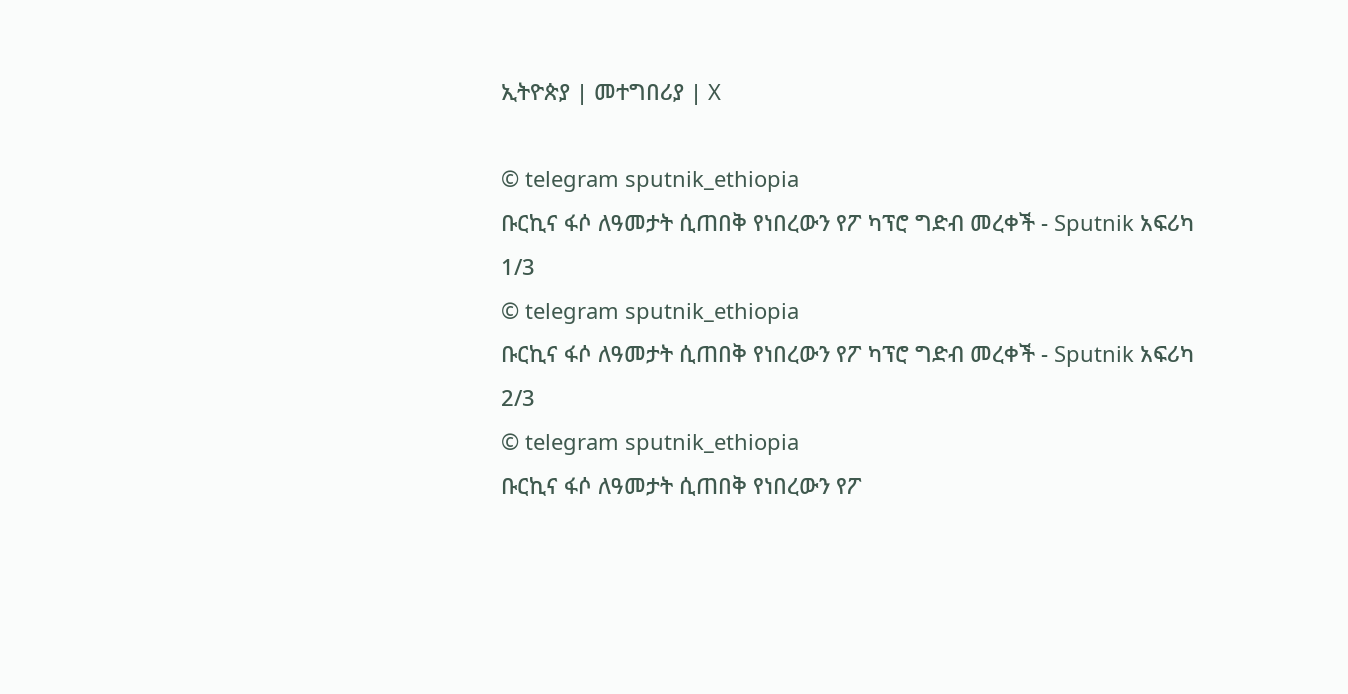ኢትዮጵያ | መተግበሪያ | X

© telegram sputnik_ethiopia
ቡርኪና ፋሶ ለዓመታት ሲጠበቅ የነበረውን የፖ ካፕሮ ግድብ መረቀች - Sputnik አፍሪካ
1/3
© telegram sputnik_ethiopia
ቡርኪና ፋሶ ለዓመታት ሲጠበቅ የነበረውን የፖ ካፕሮ ግድብ መረቀች - Sputnik አፍሪካ
2/3
© telegram sputnik_ethiopia
ቡርኪና ፋሶ ለዓመታት ሲጠበቅ የነበረውን የፖ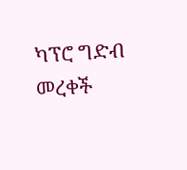ካፕሮ ግድብ መረቀች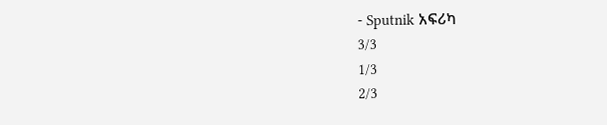- Sputnik አፍሪካ
3/3
1/3
2/3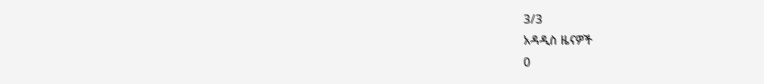3/3
አዳዲስ ዜናዎች
0